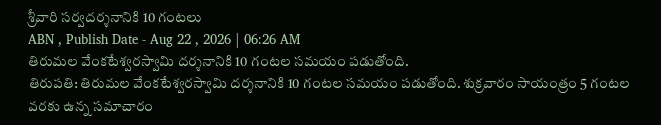శ్రీవారి సర్వదర్శనానికి 10 గంటలు
ABN , Publish Date - Aug 22 , 2026 | 06:26 AM
తిరుమల వేంకటేశ్వరస్వామి దర్శనానికి 10 గంటల సమయం పడుతోంది.
తిరుపతి: తిరుమల వేంకటేశ్వరస్వామి దర్శనానికి 10 గంటల సమయం పడుతోంది. శుక్రవారం సాయంత్రం 5 గంటల వరకు ఉన్న సమాచారం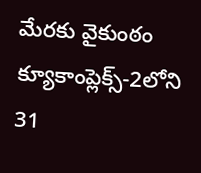మేరకు వైకుంఠం క్యూకాంప్లెక్స్-2లోని 31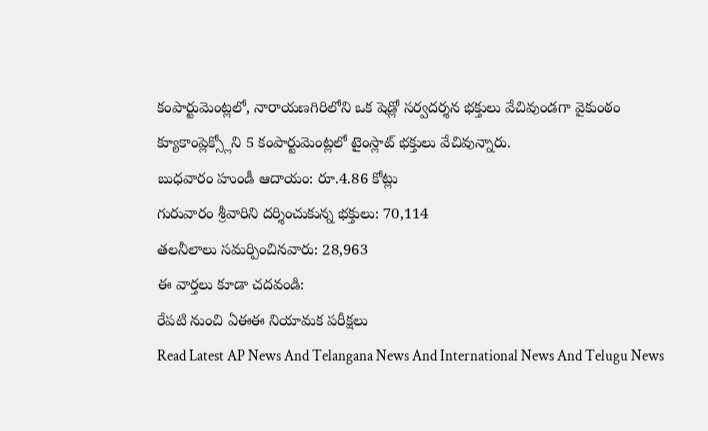కంపార్టుమెంట్లలో, నారాయణగిరిలోని ఒక షెడ్లో సర్వదర్శన భక్తులు వేచివుండగా వైకుంఠం క్యూకాంప్లెక్స్లోని 5 కంపార్టుమెంట్లలో టైంస్లాట్ భక్తులు వేచివున్నారు.
బుధవారం హుండీ ఆదాయం: రూ.4.86 కోట్లు
గురువారం శ్రీవారిని దర్శించుకున్న భక్తులు: 70,114
తలనీలాలు సమర్పించినవారు: 28,963
ఈ వార్తలు కూడా చదవండి:
రేపటి నుంచి ఏఈఈ నియామక పరీక్షలు
Read Latest AP News And Telangana News And International News And Telugu News